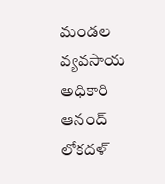మండల వ్యవసాయ అధికారి ఆనంద్ లోకదళ్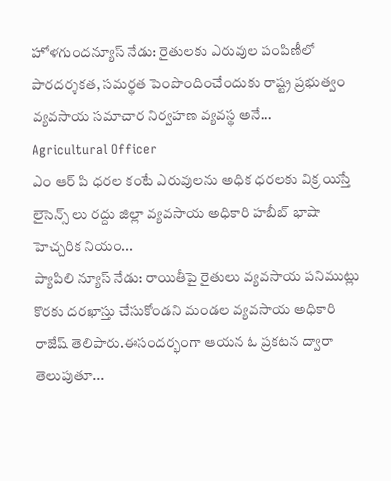హోళగుందన్యూస్ నేడు: రైతులకు ఎరువుల పంపిణీలో పారదర్శకత, సమర్థత పెంపొందించేందుకు రాష్ట్ర ప్రభుత్వం వ్యవసాయ సమాచార నిర్వహణ వ్యవస్థ అనే...
Agricultural Officer
ఎం ఆర్ పి ధరల కంటే ఎరువులను అధిక ధరలకు విక్ర యిస్తే లైసెన్స్ లు రద్దు జిల్లా వ్యవసాయ అధికారి హబీబ్ భాషా హెచ్చరిక నియం...
ప్యాపిలి న్యూస్ నేడు: రాయితీపై రైతులు వ్యవసాయ పనిముట్లు కొరకు దరఖాస్తు చేసుకోండని మండల వ్యవసాయ అధికారి రాజేష్ తెలిపారు.ఈసందర్భంగా ఆయన ఓ ప్రకటన ద్వారా తెలుపుతూ...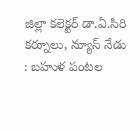జిల్లా కలెక్టర్ డా.ఏ.సిరి కర్నూలు, న్యూస్ నేడు : బహుళ పంటల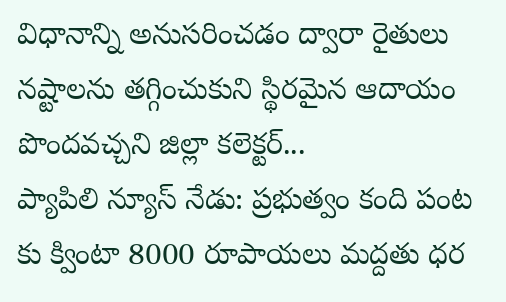విధానాన్ని అనుసరించడం ద్వారా రైతులు నష్టాలను తగ్గించుకుని స్థిరమైన ఆదాయం పొందవచ్చని జిల్లా కలెక్టర్...
ప్యాపిలి న్యూస్ నేడు: ప్రభుత్వం కంది పంట కు క్వింటా 8000 రూపాయలు మద్దతు ధర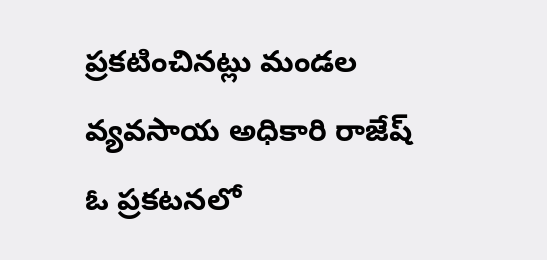ప్రకటించినట్లు మండల వ్యవసాయ అధికారి రాజేష్ ఓ ప్రకటనలో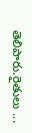తెలిపారు.రైతులు ...